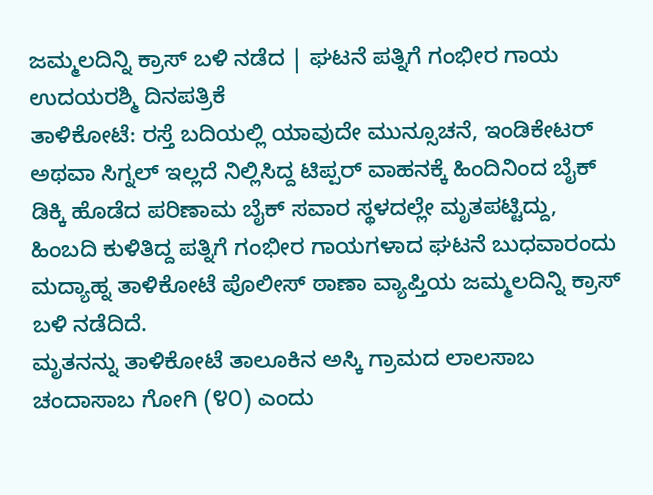ಜಮ್ಮಲದಿನ್ನಿ ಕ್ರಾಸ್ ಬಳಿ ನಡೆದ | ಘಟನೆ ಪತ್ನಿಗೆ ಗಂಭೀರ ಗಾಯ
ಉದಯರಶ್ಮಿ ದಿನಪತ್ರಿಕೆ
ತಾಳಿಕೋಟೆ: ರಸ್ತೆ ಬದಿಯಲ್ಲಿ ಯಾವುದೇ ಮುನ್ಸೂಚನೆ, ಇಂಡಿಕೇಟರ್ ಅಥವಾ ಸಿಗ್ನಲ್ ಇಲ್ಲದೆ ನಿಲ್ಲಿಸಿದ್ದ ಟಿಪ್ಪರ್ ವಾಹನಕ್ಕೆ ಹಿಂದಿನಿಂದ ಬೈಕ್ ಡಿಕ್ಕಿ ಹೊಡೆದ ಪರಿಣಾಮ ಬೈಕ್ ಸವಾರ ಸ್ಥಳದಲ್ಲೇ ಮೃತಪಟ್ಟಿದ್ದು, ಹಿಂಬದಿ ಕುಳಿತಿದ್ದ ಪತ್ನಿಗೆ ಗಂಭೀರ ಗಾಯಗಳಾದ ಘಟನೆ ಬುಧವಾರಂದು ಮದ್ಯಾಹ್ನ ತಾಳಿಕೋಟೆ ಪೊಲೀಸ್ ಠಾಣಾ ವ್ಯಾಪ್ತಿಯ ಜಮ್ಮಲದಿನ್ನಿ ಕ್ರಾಸ್ ಬಳಿ ನಡೆದಿದೆ.
ಮೃತನನ್ನು ತಾಳಿಕೋಟೆ ತಾಲೂಕಿನ ಅಸ್ಕಿ ಗ್ರಾಮದ ಲಾಲಸಾಬ ಚಂದಾಸಾಬ ಗೋಗಿ (೪೦) ಎಂದು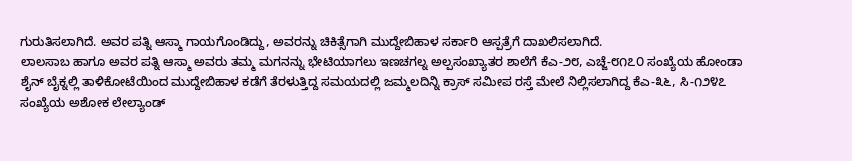ಗುರುತಿಸಲಾಗಿದೆ. ಅವರ ಪತ್ನಿ ಆಸ್ಮಾ ಗಾಯಗೊಂಡಿದ್ದು, ಅವರನ್ನು ಚಿಕಿತ್ಸೆಗಾಗಿ ಮುದ್ದೇಬಿಹಾಳ ಸರ್ಕಾರಿ ಆಸ್ಪತ್ರೆಗೆ ದಾಖಲಿಸಲಾಗಿದೆ.
ಲಾಲಸಾಬ ಹಾಗೂ ಅವರ ಪತ್ನಿ ಆಸ್ಮಾ ಅವರು ತಮ್ಮ ಮಗನನ್ನು ಭೇಟಿಯಾಗಲು ಇಣಚಗಲ್ನ ಅಲ್ಪಸಂಖ್ಯಾತರ ಶಾಲೆಗೆ ಕೆಎ-೨೮, ಎಚ್ಜೆ-೮೧೭೦ ಸಂಖ್ಯೆಯ ಹೋಂಡಾ ಶೈನ್ ಬೈಕ್ನಲ್ಲಿ ತಾಳಿಕೋಟೆಯಿಂದ ಮುದ್ದೇಬಿಹಾಳ ಕಡೆಗೆ ತೆರಳುತ್ತಿದ್ದ ಸಮಯದಲ್ಲಿ ಜಮ್ಮಲದಿನ್ನಿ ಕ್ರಾಸ್ ಸಮೀಪ ರಸ್ತೆ ಮೇಲೆ ನಿಲ್ಲಿಸಲಾಗಿದ್ದ ಕೆಎ-೩೬, ಸಿ-೧೨೪೭ ಸಂಖ್ಯೆಯ ಅಶೋಕ ಲೇಲ್ಯಾಂಡ್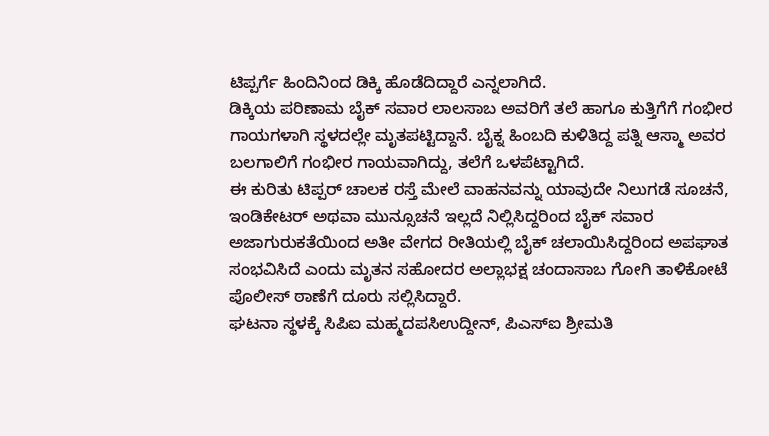ಟಿಪ್ಪರ್ಗೆ ಹಿಂದಿನಿಂದ ಡಿಕ್ಕಿ ಹೊಡೆದಿದ್ದಾರೆ ಎನ್ನಲಾಗಿದೆ.
ಡಿಕ್ಕಿಯ ಪರಿಣಾಮ ಬೈಕ್ ಸವಾರ ಲಾಲಸಾಬ ಅವರಿಗೆ ತಲೆ ಹಾಗೂ ಕುತ್ತಿಗೆಗೆ ಗಂಭೀರ ಗಾಯಗಳಾಗಿ ಸ್ಥಳದಲ್ಲೇ ಮೃತಪಟ್ಟಿದ್ದಾನೆ. ಬೈಕ್ನ ಹಿಂಬದಿ ಕುಳಿತಿದ್ದ ಪತ್ನಿ ಆಸ್ಮಾ ಅವರ ಬಲಗಾಲಿಗೆ ಗಂಭೀರ ಗಾಯವಾಗಿದ್ದು, ತಲೆಗೆ ಒಳಪೆಟ್ಟಾಗಿದೆ.
ಈ ಕುರಿತು ಟಿಪ್ಪರ್ ಚಾಲಕ ರಸ್ತೆ ಮೇಲೆ ವಾಹನವನ್ನು ಯಾವುದೇ ನಿಲುಗಡೆ ಸೂಚನೆ, ಇಂಡಿಕೇಟರ್ ಅಥವಾ ಮುನ್ಸೂಚನೆ ಇಲ್ಲದೆ ನಿಲ್ಲಿಸಿದ್ದರಿಂದ ಬೈಕ್ ಸವಾರ ಅಜಾಗುರುಕತೆಯಿಂದ ಅತೀ ವೇಗದ ರೀತಿಯಲ್ಲಿ ಬೈಕ್ ಚಲಾಯಿಸಿದ್ದರಿಂದ ಅಪಘಾತ ಸಂಭವಿಸಿದೆ ಎಂದು ಮೃತನ ಸಹೋದರ ಅಲ್ಲಾಭಕ್ಷ ಚಂದಾಸಾಬ ಗೋಗಿ ತಾಳಿಕೋಟೆ ಪೊಲೀಸ್ ಠಾಣೆಗೆ ದೂರು ಸಲ್ಲಿಸಿದ್ದಾರೆ.
ಘಟನಾ ಸ್ಥಳಕ್ಕೆ ಸಿಪಿಐ ಮಹ್ಮದಪಸಿಉದ್ದೀನ್, ಪಿಎಸ್ಐ ಶ್ರೀಮತಿ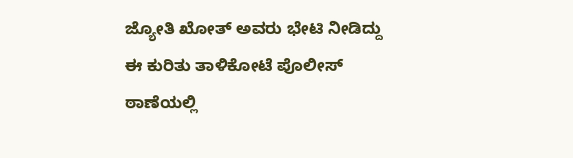ಜ್ಯೋತಿ ಖೋತ್ ಅವರು ಭೇಟಿ ನೀಡಿದ್ದು ಈ ಕುರಿತು ತಾಳಿಕೋಟೆ ಪೊಲೀಸ್ ಠಾಣೆಯಲ್ಲಿ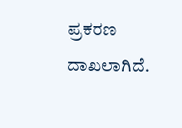ಪ್ರಕರಣ ದಾಖಲಾಗಿದೆ.